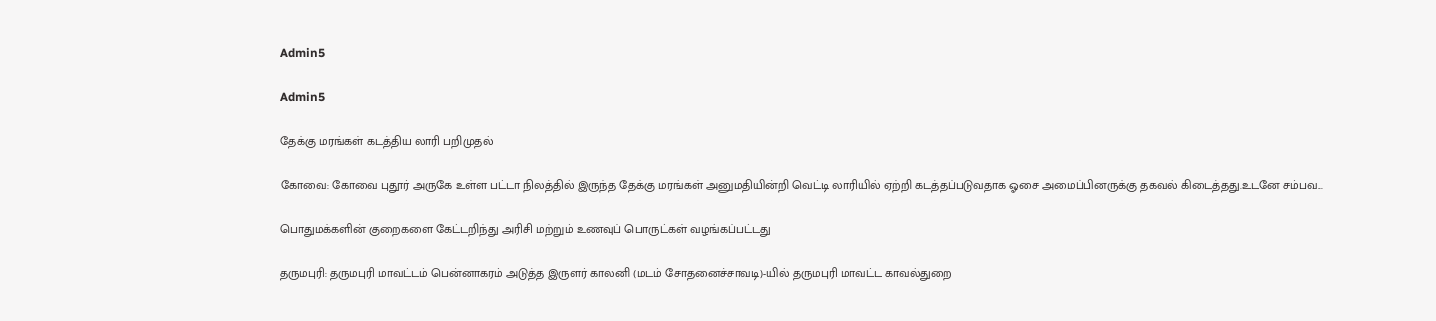Admin5

Admin5

தேக்கு மரங்கள் கடத்திய லாரி பறிமுதல்

கோவை: கோவை புதூர் அருகே உள்ள பட்டா நிலத்தில் இருந்த தேக்கு மரங்கள் அனுமதியின்றி வெட்டி லாரியில் ஏற்றி கடத்தப்படுவதாக ஓசை அமைப்பினருக்கு தகவல் கிடைத்தது.உடனே சம்பவ...

பொதுமக்களின் குறைகளை கேட்டறிந்து அரிசி மற்றும் உணவுப் பொருட்கள் வழங்கப்பட்டது

தருமபுரி: தருமபுரி மாவட்டம் பென்னாகரம் அடுத்த இருளர் காலனி (மடம் சோதனைச்சாவடி)-யில் தருமபுரி மாவட்ட காவல்துறை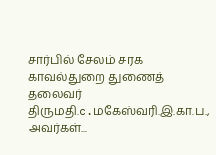சார்பில் சேலம் சரக காவல்துறை துணைத் தலைவர் திருமதி.c.மகேஸ்வரி.இ.கா.ப., அவர்கள்...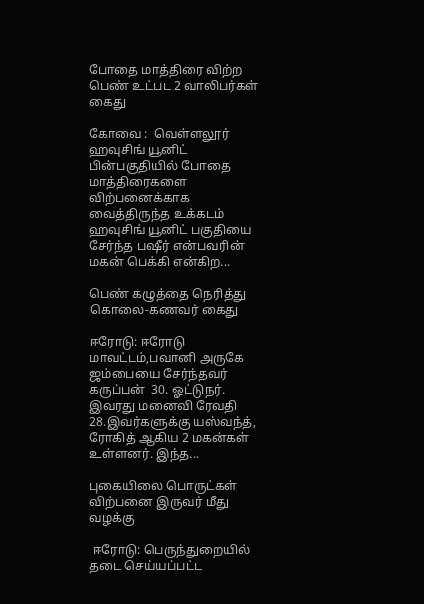போதை மாத்திரை விற்ற பெண் உட்பட 2 வாலிபர்கள் கைது

கோவை :  வெள்ளலூர் ஹவுசிங் யூனிட் பின்பகுதியில் போதை மாத்திரைகளை விற்பனைக்காக வைத்திருந்த உக்கடம் ஹவுசிங் யூனிட் பகுதியை சேர்ந்த பஷீர் என்பவரின் மகன் பெக்கி என்கிற...

பெண் கழுத்தை நெரித்து கொலை-கணவர் கைது

ஈரோடு: ஈரோடு மாவட்டம்,பவானி அருகே ஜம்பையை சேர்ந்தவர் கருப்பன்  30. ஓட்டுநர். இவரது மனைவி ரேவதி 28.இவர்களுக்கு யஸ்வந்த், ரோகித் ஆகிய 2 மகன்கள் உள்ளனர். இந்த...

புகையிலை பொருட்கள் விற்பனை இருவர் மீது வழக்கு

 ஈரோடு: பெருந்துறையில் தடை செய்யப்பட்ட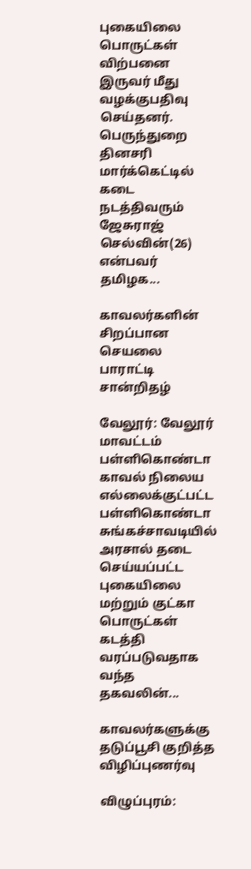புகையிலை பொருட்கள் விற்பனை இருவர் மீது வழக்குபதிவு செய்தனர். பெருந்துறை தினசரி மார்க்கெட்டில் கடை நடத்திவரும் ஜேசுராஜ் செல்வின்(26) என்பவர் தமிழக...

காவலர்களின் சிறப்பான செயலை பாராட்டி சான்றிதழ்

வேலூர்: வேலூர் மாவட்டம் பள்ளிகொண்டா காவல் நிலைய எல்லைக்குட்பட்ட பள்ளிகொண்டா சுங்கச்சாவடியில் அரசால் தடை செய்யப்பட்ட புகையிலை மற்றும் குட்கா பொருட்கள் கடத்தி வரப்படுவதாக வந்த தகவலின்...

காவலர்களுக்கு தடுப்பூசி குறித்த விழிப்புணர்வு

விழுப்புரம்: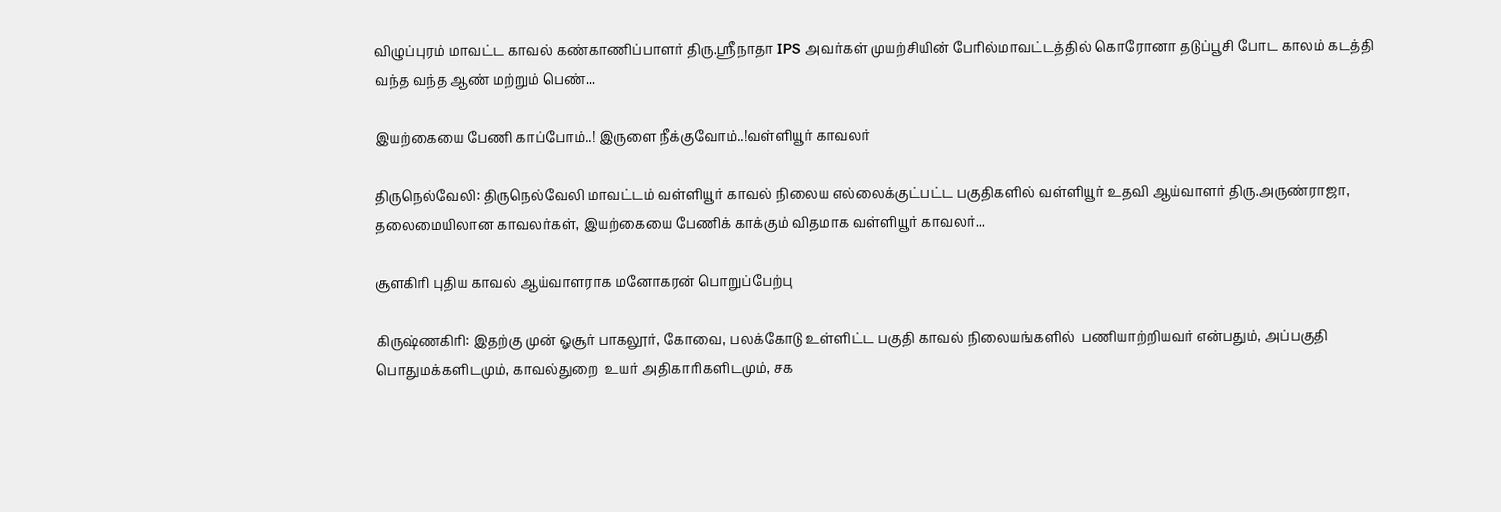விழுப்புரம் மாவட்ட காவல் கண்காணிப்பாளர் திரு.ஸ்ரீநாதா IPS அவர்கள் முயற்சியின் பேரில்மாவட்டத்தில் கொரோனா தடுப்பூசி போட காலம் கடத்தி வந்த வந்த ஆண் மற்றும் பெண்...

இயற்கையை பேணி காப்போம்..! இருளை நீக்குவோம்..!வள்ளியூர் காவலர்

திருநெல்வேலி: திருநெல்வேலி மாவட்டம் வள்ளியூர் காவல் நிலைய எல்லைக்குட்பட்ட பகுதிகளில் வள்ளியூர் உதவி ஆய்வாளர் திரு.அருண்ராஜா, தலைமையிலான காவலர்கள், இயற்கையை பேணிக் காக்கும் விதமாக வள்ளியூர் காவலர்...

சூளகிரி புதிய காவல் ஆய்வாளராக மனோகரன் பொறுப்பேற்பு

கிருஷ்ணகிரி: இதற்கு முன் ஓசூர் பாகலூர், கோவை, பலக்கோடு உள்ளிட்ட பகுதி காவல் நிலையங்களில்  பணியாற்றியவர் என்பதும், அப்பகுதி பொதுமக்களிடமும், காவல்துறை  உயர் அதிகாரிகளிடமும், சக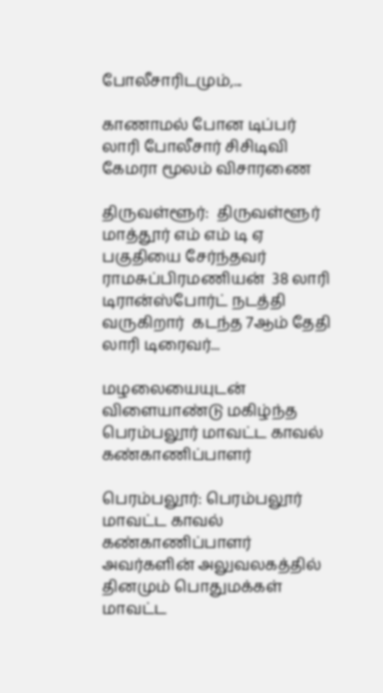போலீசாரிடமும்,...

காணாமல் போன டிப்பர் லாரி போலீசார் சிசிடிவி கேமரா மூலம் விசாரணை

திருவள்ளூர்:  திருவள்ளூர் மாத்தூர் எம் எம் டி ஏ பகுதியை சேர்ந்தவர் ராமசுப்பிரமணியன்  38 லாரி டிரான்ஸ்போர்ட் நடத்தி வருகிறார்  கடந்த 7ஆம் தேதி லாரி டிரைவர்...

மழலையையுடன் விளையாண்டு மகிழ்ந்த பெரம்பலூர் மாவட்ட காவல் கண்காணிப்பாளர்

பெரம்பலூர்: பெரம்பலூர் மாவட்ட காவல் கண்காணிப்பாளர் அவர்களின் அலுவலகத்தில் தினமும் பொதுமக்கள் மாவட்ட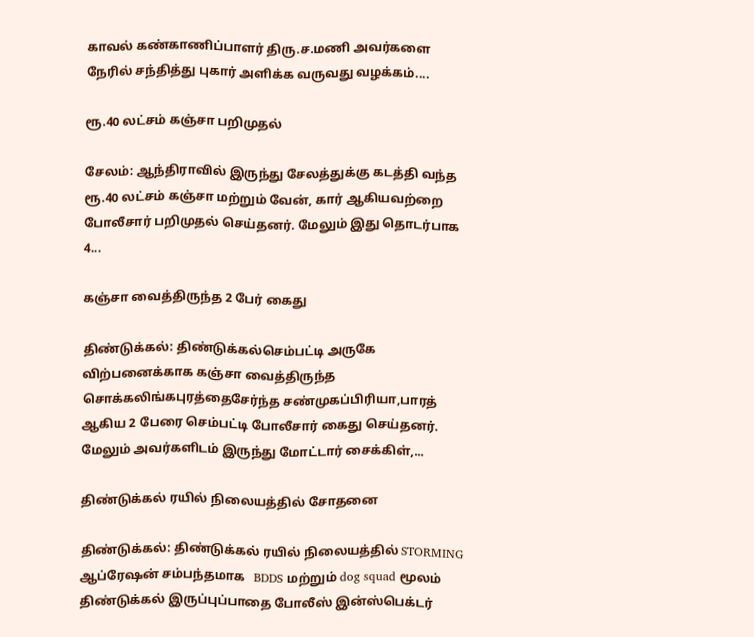காவல் கண்காணிப்பாளர் திரு.ச.மணி அவர்களை நேரில் சந்தித்து புகார் அளிக்க வருவது வழக்கம்....

ரூ.40 லட்சம் கஞ்சா பறிமுதல்

சேலம்: ஆந்திராவில் இருந்து சேலத்துக்கு கடத்தி வந்த ரூ.40 லட்சம் கஞ்சா மற்றும் வேன், கார் ஆகியவற்றை போலீசார் பறிமுதல் செய்தனர். மேலும் இது தொடர்பாக 4...

கஞ்சா வைத்திருந்த 2 பேர் கைது

திண்டுக்கல்: திண்டுக்கல்செம்பட்டி அருகே விற்பனைக்காக கஞ்சா வைத்திருந்த சொக்கலிங்கபுரத்தைசேர்ந்த சண்முகப்பிரியா,பாரத் ஆகிய 2 பேரை செம்பட்டி போலீசார் கைது செய்தனர். மேலும் அவர்களிடம் இருந்து மோட்டார் சைக்கிள்,...

திண்டுக்கல் ரயில் நிலையத்தில் சோதனை

திண்டுக்கல்: திண்டுக்கல் ரயில் நிலையத்தில் STORMING  ஆப்ரேஷன் சம்பந்தமாக   BDDS மற்றும் dog squad மூலம்  திண்டுக்கல் இருப்புப்பாதை போலீஸ் இன்ஸ்பெக்டர்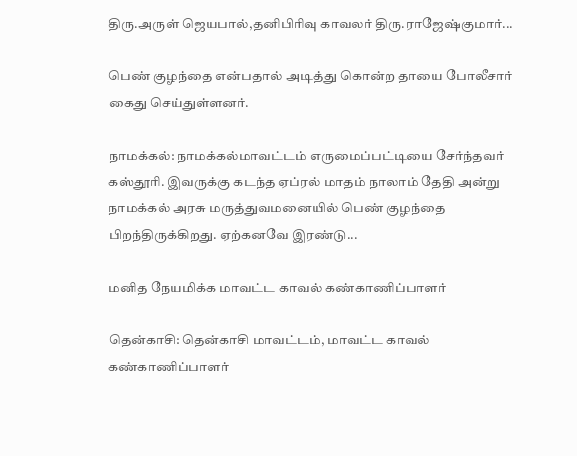திரு.அருள் ஜெயபால்,தனிபிரிவு காவலர் திரு.ராஜேஷ்குமார்...

பெண் குழந்தை என்பதால் அடித்து கொன்ற தாயை போலீசார் கைது செய்துள்ளனர்.

நாமக்கல்: நாமக்கல்மாவட்டம் எருமைப்பட்டியை சேர்ந்தவர் கஸ்தூரி. இவருக்கு கடந்த ஏப்ரல் மாதம் நாலாம் தேதி அன்று நாமக்கல் அரசு மருத்துவமனையில் பெண் குழந்தை பிறந்திருக்கிறது. ஏற்கனவே இரண்டு...

மனித நேயமிக்க மாவட்ட காவல் கண்காணிப்பாளர்

தென்காசி: தென்காசி மாவட்டம், மாவட்ட காவல் கண்காணிப்பாளர்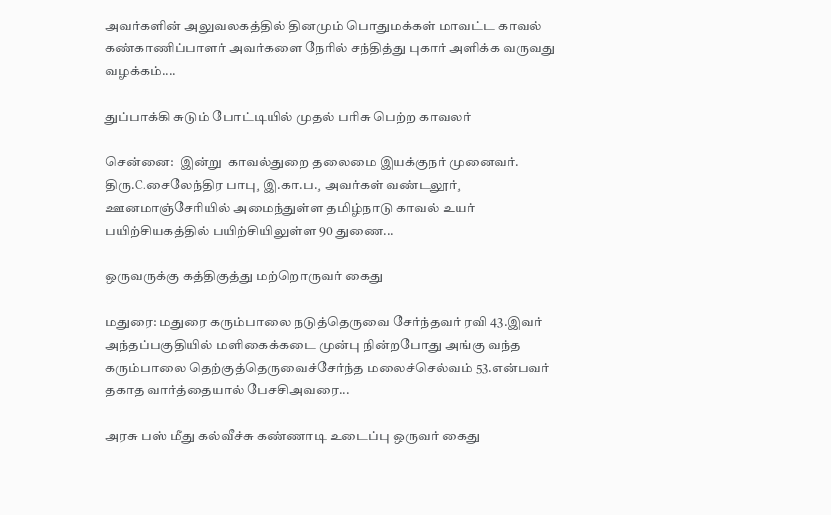அவர்களின் அலுவலகத்தில் தினமும் பொதுமக்கள் மாவட்ட காவல் கண்காணிப்பாளர் அவர்களை நேரில் சந்தித்து புகார் அளிக்க வருவது வழக்கம்....

துப்பாக்கி சுடும் போட்டியில் முதல் பரிசு பெற்ற காவலர்

சென்னை:  இன்று  காவல்துறை தலைமை இயக்குநர் முனைவர். திரு.C.சைலேந்திர பாபு¸ இ.கா.ப.¸ அவர்கள் வண்டலூர்¸ ஊனமாஞ்சேரியில் அமைந்துள்ள தமிழ்நாடு காவல் உயர் பயிற்சியகத்தில் பயிற்சியிலுள்ள 90 துணை...

ஒருவருக்கு கத்திகுத்து மற்றொருவர் கைது

மதுரை: மதுரை கரும்பாலை நடுத்தெருவை சேர்ந்தவர் ரவி 43.இவர் அந்தப்பகுதியில் மளிகைக்கடை முன்பு நின்றபோது அங்கு வந்த கரும்பாலை தெற்குத்தெருவைச்சேர்ந்த மலைச்செல்வம் 53.என்பவர் தகாத வார்த்தையால் பேசசிஅவரை...

அரசு பஸ் மீது கல்வீச்சு கண்ணாடி உடைப்பு ஒருவர் கைது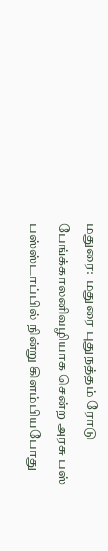மதுரை:  மதுரை புதுநத்தம் ரோடு பேங்க்காலனிவழியாக சென்ற அரசு பஸ் பஸ்ஸ்டாப்பில் நின்று கிளம்பியபோது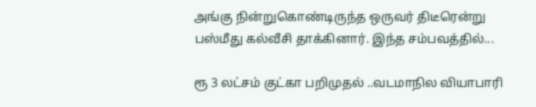அங்கு நின்றுகொண்டிருந்த ஒருவர் திடீரென்று பஸ்மீது கல்வீசி தாக்கினார். இந்த சம்பவத்தில்...

ரூ 3 லட்சம் குட்கா பறிமுதல் ..வடமாநில வியாபாரி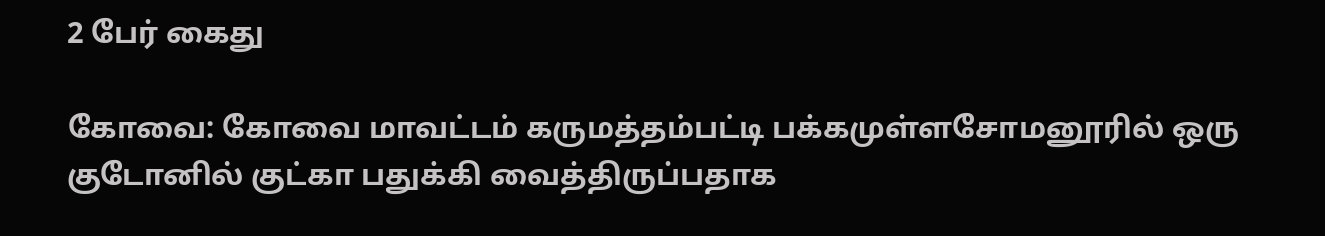2 பேர் கைது

கோவை: கோவை மாவட்டம் கருமத்தம்பட்டி பக்கமுள்ளசோமனூரில் ஒரு குடோனில் குட்கா பதுக்கி வைத்திருப்பதாக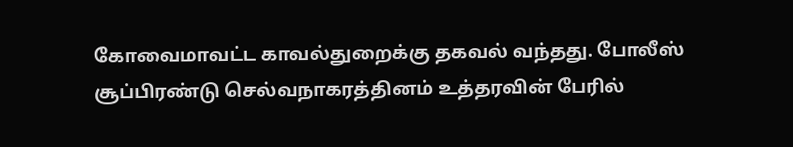கோவைமாவட்ட காவல்துறைக்கு தகவல் வந்தது. போலீஸ் சூப்பிரண்டு செல்வநாகரத்தினம் உத்தரவின் பேரில்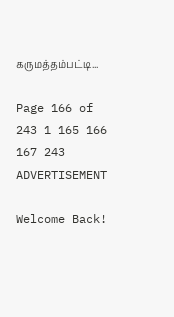கருமத்தம்பட்டி...

Page 166 of 243 1 165 166 167 243
ADVERTISEMENT

Welcome Back!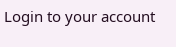Login to your account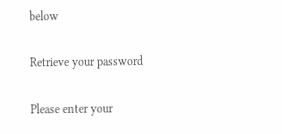below

Retrieve your password

Please enter your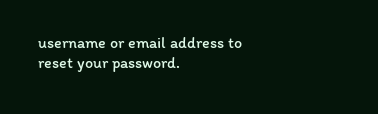username or email address to reset your password.